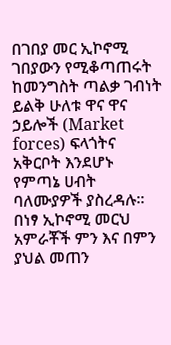በገበያ መር ኢኮኖሚ ገበያውን የሚቆጣጠሩት ከመንግስት ጣልቃ ገብነት ይልቅ ሁለቱ ዋና ዋና ኃይሎች (Market forces) ፍላጎትና አቅርቦት እንደሆኑ የምጣኔ ሀብት ባለሙያዎች ያስረዳሉ፡፡ በነፃ ኢኮኖሚ መርህ አምራቾች ምን እና በምን ያህል መጠን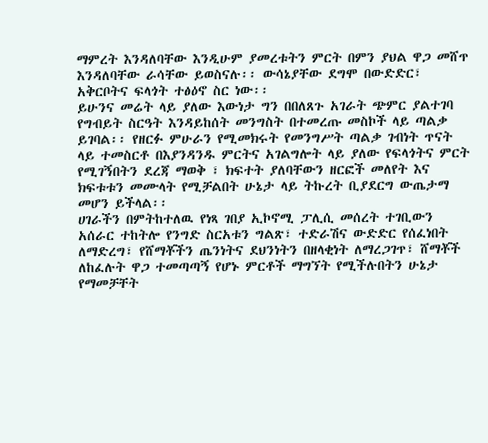ማምረት እንዳለባቸው እንዲሁም ያመረቱትን ምርት በምን ያህል ዋጋ መሸጥ እንዳለባቸው ራሳቸው ይወስናሉ፡፡ ውሳኔያቸው ደግሞ በውድድር፣ አቅርቦትና ፍላጎት ተፅዕኖ ስር ነው፡፡
ይሁንና መሬት ላይ ያለው እውነታ ግን በበለጸጉ አገራት ጭምር ያልተገባ የግብይት ስርዓት እንዳይከሰት መንግስት በተመረጡ መስኮች ላይ ጣልቃ ይገባል፡፡ የዘርፉ ምሁራን የሚመክሩት የመንግሥት ጣልቃ ገብነት ጥናት ላይ ተመስርቶ በእያንዳንዱ ምርትና አገልግሎት ላይ ያለው የፍላጎትና ምርት የሚገኝበትን ደረጃ ማወቅ ፣ ክፍተት ያለባቸውን ዘርፎች መለየት እና ክፍቱቱን መሙላት የሚቻልበት ሁኔታ ላይ ትኩረት ቢያደርግ ውጤታማ መሆን ይችላል፡፡
ሀገራችን በምትከተለዉ የነጻ ገበያ ኢኮኖሚ ፓሊሲ መሰረት ተገቢውን አሰራር ተከትሎ የንግድ ስርአቱን ግልጽ፣ ተድራሽና ውድድር የሰፈነበት ለማድረግ፣ የሸማቾችን ጤንነትና ደህንነትን በዘላቂነት ለማረጋገጥ፣ ሸማቾች ለከፈሉት ዋጋ ተመጣጣኝ የሆኑ ምርቶች ማግኘት የሚችሉበትን ሁኔታ የማመቻቸት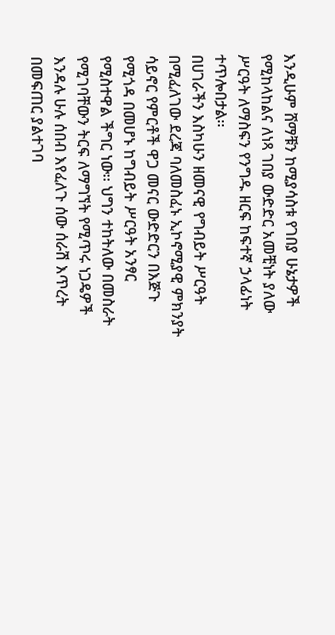እንዲሁም ሸማቹን ከሚያሳስቱ የገበያ ሁኔታዎች የሚከላከልና ለነጻ ገበያ ውድድር አመቺነት ያለው ሥርዓት ለማስፍን የንግዱ ዘርፍ ከፍተኛ ኃላፊነት ተጥሎበታል፡፡
በሀገራችን እስካሁን ዘመናዊ የግብይት ሥርዓት በሚፈለገው ደረጃ ባለመስፈኑ ኢኮኖሚያዊ ምክንያት ሳይኖር የምርቶች ዋጋ መናር ውድድርን በእጅጉ የሚጎዳ በመሆኑ ከግብይት ሥርዓት አንፃር የሚስተዋል ችግር ነው፡፡ ህግን ተከትለው በመስራት የሚገባቸውን ትርፍ ለማግኘት የሚጥሩ ነጋዴዎች እንዳሉ ሁሉ ሰበብ እየፈለጉ ሰው ሰራሽ እጥረት በመፍጠር ያልተገባ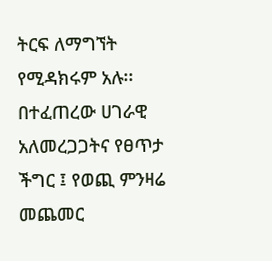ትርፍ ለማግኘት የሚዳክሩም አሉ፡፡
በተፈጠረው ሀገራዊ አለመረጋጋትና የፀጥታ ችግር ፤ የወጪ ምንዛሬ መጨመር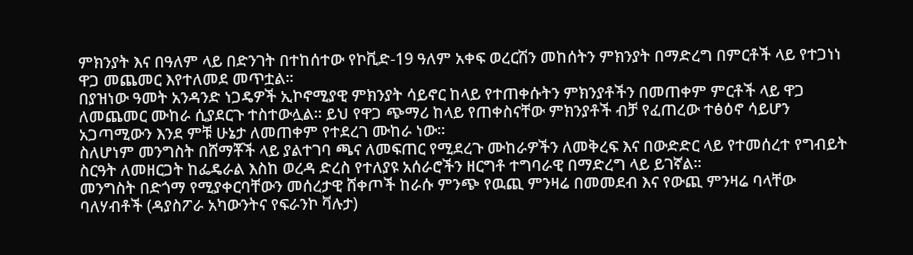ምክንያት እና በዓለም ላይ በድንገት በተከሰተው የኮቪድ-19 ዓለም አቀፍ ወረርሽን መከሰትን ምክንያት በማድረግ በምርቶች ላይ የተጋነነ ዋጋ መጨመር እየተለመደ መጥቷል፡፡
በያዝነው ዓመት አንዳንድ ነጋዴዎች ኢኮኖሚያዊ ምክንያት ሳይኖር ከላይ የተጠቀሱትን ምክንያቶችን በመጠቀም ምርቶች ላይ ዋጋ ለመጨመር ሙከራ ሲያደርጉ ተስተውሏል፡፡ ይህ የዋጋ ጭማሪ ከላይ የጠቀስናቸው ምክንያቶች ብቻ የፈጠረው ተፅዕኖ ሳይሆን አጋጣሚውን እንደ ምቹ ሁኔታ ለመጠቀም የተደረገ ሙከራ ነው፡፡
ስለሆነም መንግስት በሸማቾች ላይ ያልተገባ ጫና ለመፍጠር የሚደረጉ ሙከራዎችን ለመቅረፍ እና በውድድር ላይ የተመሰረተ የግብይት ስርዓት ለመዘርጋት ከፌዴራል እስከ ወረዳ ድረስ የተለያዩ አሰራሮችን ዘርግቶ ተግባራዊ በማድረግ ላይ ይገኛል፡፡
መንግስት በድጎማ የሚያቀርባቸውን መሰረታዊ ሸቀጦች ከራሱ ምንጭ የዉጪ ምንዛሬ በመመደብ እና የውጪ ምንዛሬ ባላቸው ባለሃብቶች (ዳያስፖራ አካውንትና የፍራንኮ ቫሉታ)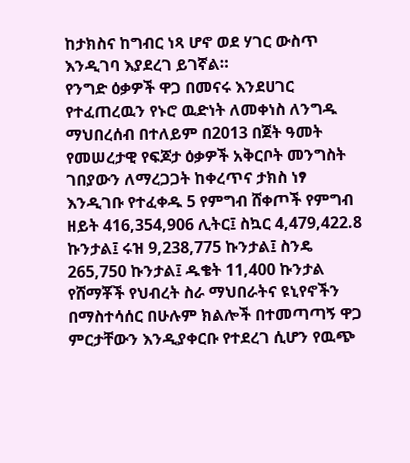ከታክስና ከግብር ነጻ ሆኖ ወደ ሃገር ውስጥ እንዲገባ እያደረገ ይገኛል።
የንግድ ዕቃዎች ዋጋ በመናሩ እንደሀገር የተፈጠረዉን የኑሮ ዉድነት ለመቀነስ ለንግዱ ማህበረሰብ በተለይም በ2013 በጀት ዓመት የመሠረታዊ የፍጆታ ዕቃዎች አቅርቦት መንግስት ገበያውን ለማረጋጋት ከቀረጥና ታክስ ነፃ እንዲገቡ የተፈቀዱ 5 የምግብ ሸቀጦች የምግብ ዘይት 416,354,906 ሊትር፤ ስኳር 4,479,422.8 ኩንታል፤ ሩዝ 9,238,775 ኩንታል፤ ስንዴ 265,750 ኩንታል፤ ዱቄት 11,400 ኩንታል የሸማቾች የህብረት ስራ ማህበራትና ዩኒየኖችን በማስተሳሰር በሁሉም ክልሎች በተመጣጣኝ ዋጋ ምርታቸውን እንዲያቀርቡ የተደረገ ሲሆን የዉጭ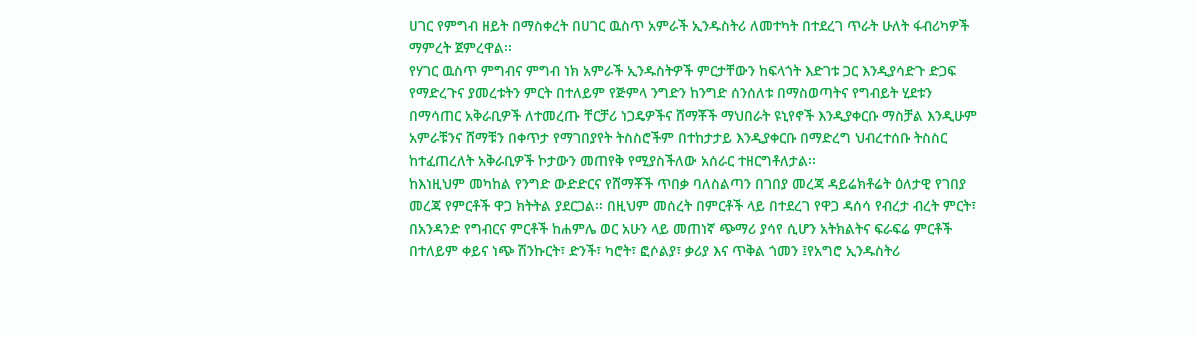ሀገር የምግብ ዘይት በማስቀረት በሀገር ዉስጥ አምራች ኢንዱስትሪ ለመተካት በተደረገ ጥራት ሁለት ፋብሪካዎች ማምረት ጀምረዋል፡፡
የሃገር ዉስጥ ምግብና ምግብ ነክ አምራች ኢንዱስትዎች ምርታቸውን ከፍላጎት እድገቱ ጋር እንዲያሳድጉ ድጋፍ የማድረጉና ያመረቱትን ምርት በተለይም የጅምላ ንግድን ከንግድ ሰንሰለቱ በማስወጣትና የግብይት ሂደቱን በማሳጠር አቅራቢዎች ለተመረጡ ቸርቻሪ ነጋዴዎችና ሸማቾች ማህበራት ዩኒየኖች እንዲያቀርቡ ማስቻል እንዲሁም አምራቹንና ሸማቹን በቀጥታ የማገበያየት ትስስሮችም በተከታታይ እንዲያቀርቡ በማድረግ ህብረተሰቡ ትስስር ከተፈጠረለት አቅራቢዎች ኮታውን መጠየቅ የሚያስችለው አሰራር ተዘርግቶለታል፡፡
ከእነዚህም መካከል የንግድ ውድድርና የሸማቾች ጥበቃ ባለስልጣን በገበያ መረጃ ዳይሬክቶሬት ዕለታዊ የገበያ መረጃ የምርቶች ዋጋ ክትትል ያደርጋል፡፡ በዚህም መሰረት በምርቶች ላይ በተደረገ የዋጋ ዳሰሳ የብረታ ብረት ምርት፣ በአንዳንድ የግብርና ምርቶች ከሐምሌ ወር አሁን ላይ መጠነኛ ጭማሪ ያሳየ ሲሆን አትክልትና ፍራፍሬ ምርቶች በተለይም ቀይና ነጭ ሽንኩርት፣ ድንች፣ ካሮት፣ ፎሶልያ፣ ቃሪያ እና ጥቅል ጎመን ፤የአግሮ ኢንዱስትሪ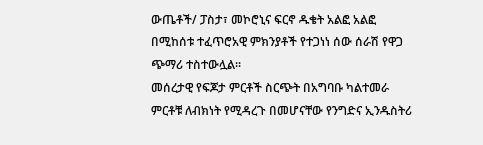ውጤቶች/ ፓስታ፣ መኮሮኒና ፍርኖ ዱቄት አልፎ አልፎ በሚከሰቱ ተፈጥሮአዊ ምክንያቶች የተጋነነ ሰው ሰራሽ የዋጋ ጭማሪ ተስተውሏል፡፡
መሰረታዊ የፍጆታ ምርቶች ስርጭት በአግባቡ ካልተመራ ምርቶቹ ለብክነት የሚዳረጉ በመሆናቸው የንግድና ኢንዱስትሪ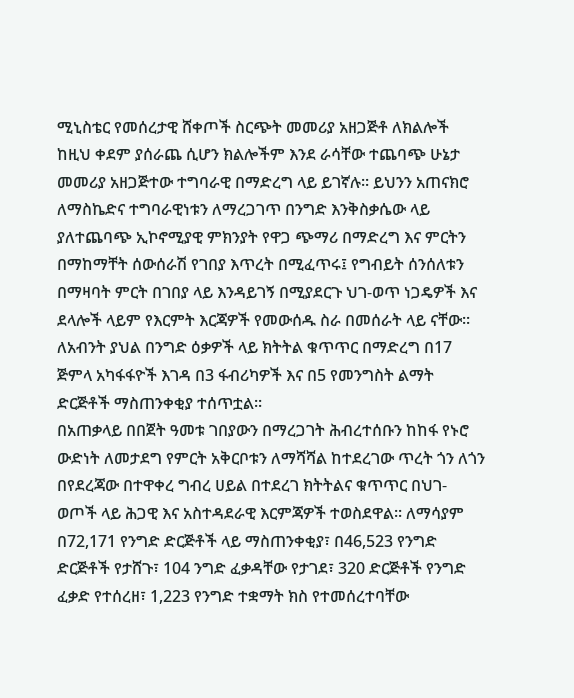ሚኒስቴር የመሰረታዊ ሸቀጦች ስርጭት መመሪያ አዘጋጅቶ ለክልሎች ከዚህ ቀደም ያሰራጨ ሲሆን ክልሎችም እንደ ራሳቸው ተጨባጭ ሁኔታ መመሪያ አዘጋጅተው ተግባራዊ በማድረግ ላይ ይገኛሉ፡፡ ይህንን አጠናክሮ ለማስኬድና ተግባራዊነቱን ለማረጋገጥ በንግድ እንቅስቃሴው ላይ ያለተጨባጭ ኢኮኖሚያዊ ምክንያት የዋጋ ጭማሪ በማድረግ እና ምርትን በማከማቸት ሰውሰራሽ የገበያ እጥረት በሚፈጥሩ፤ የግብይት ሰንሰለቱን በማዛባት ምርት በገበያ ላይ እንዳይገኝ በሚያደርጉ ህገ-ወጥ ነጋዴዎች እና ደላሎች ላይም የእርምት እርጃዎች የመውሰዱ ስራ በመሰራት ላይ ናቸው፡፡ ለአብንት ያህል በንግድ ዕቃዎች ላይ ክትትል ቁጥጥር በማድረግ በ17 ጅምላ አካፋፋዮች እገዳ በ3 ፋብሪካዎች እና በ5 የመንግስት ልማት ድርጅቶች ማስጠንቀቂያ ተሰጥቷል፡፡
በአጠቃላይ በበጀት ዓመቱ ገበያውን በማረጋገት ሕብረተሰቡን ከከፋ የኑሮ ውድነት ለመታደግ የምርት አቅርቦቱን ለማሻሻል ከተደረገው ጥረት ጎን ለጎን በየደረጃው በተዋቀረ ግብረ ሀይል በተደረገ ክትትልና ቁጥጥር በህገ- ወጦች ላይ ሕጋዊ እና አስተዳደራዊ እርምጃዎች ተወስደዋል፡፡ ለማሳያም በ72,171 የንግድ ድርጅቶች ላይ ማስጠንቀቂያ፣ በ46,523 የንግድ ድርጅቶች የታሸጉ፣ 104 ንግድ ፈቃዳቸው የታገደ፣ 320 ድርጅቶች የንግድ ፈቃድ የተሰረዘ፣ 1,223 የንግድ ተቋማት ክስ የተመሰረተባቸው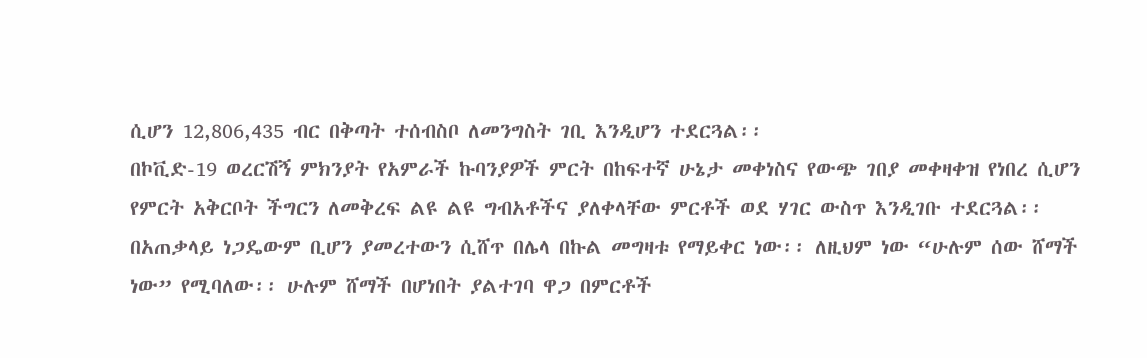ሲሆን 12,806,435 ብር በቅጣት ተሰብስቦ ለመንግስት ገቢ እንዲሆን ተደርጓል፡፡
በኮቪድ-19 ወረርሽኝ ምክንያት የአምራች ኩባንያዎች ምርት በከፍተኛ ሁኔታ መቀነስና የውጭ ገበያ መቀዛቀዝ የነበረ ሲሆን የምርት አቅርቦት ችግርን ለመቅረፍ ልዩ ልዩ ግብአቶችና ያለቀላቸው ምርቶች ወደ ሃገር ውስጥ እንዲገቡ ተደርጓል፡፡
በአጠቃላይ ነጋዴውም ቢሆን ያመረተውን ሲሸጥ በሌላ በኩል መግዛቱ የማይቀር ነው፡፡ ለዚህም ነው “ሁሉም ሰው ሸማች ነው” የሚባለው፡፡ ሁሉም ሸማች በሆነበት ያልተገባ ዋጋ በምርቶች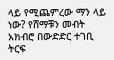ላይ የሚጨምረው ማን ላይ ነው? የሸማቹን መብት አክብሮ በውድድር ተገቢ ትርፍ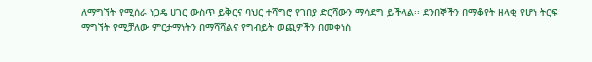ለማግኘት የሚሰራ ነጋዴ ሀገር ውስጥ ይቅርና ባህር ተሻግሮ የገበያ ድርሻውን ማሳደግ ይችላል፡፡ ደንበኞችን በማቆየት ዘላቂ የሆነ ትርፍ ማግኘት የሚቻለው ምርታማነትን በማሻሻልና የግብይት ወጪዎችን በመቀነስ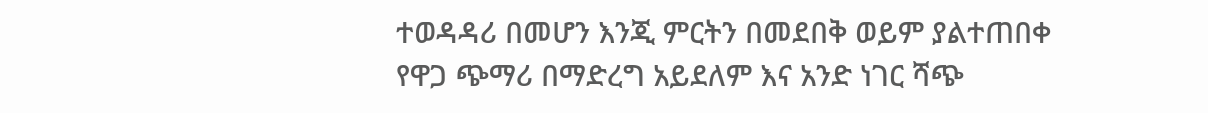ተወዳዳሪ በመሆን እንጂ ምርትን በመደበቅ ወይም ያልተጠበቀ የዋጋ ጭማሪ በማድረግ አይደለም እና አንድ ነገር ሻጭ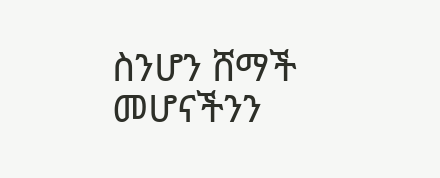ስንሆን ሸማች መሆናችንን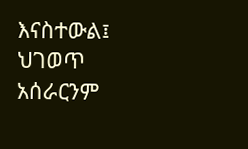እናስተውል፤ ህገወጥ አሰራርንም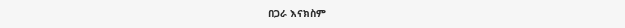በጋራ እናክስም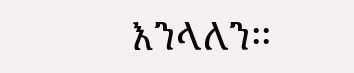እንላለን፡፡